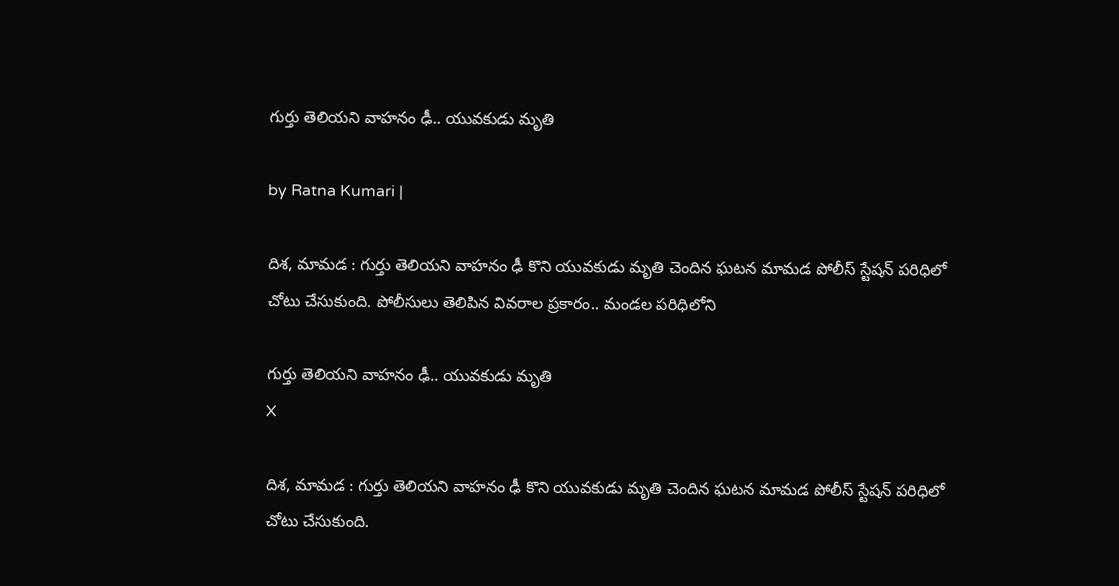గుర్తు తెలియ‌ని వాహ‌నం ఢీ.. యువ‌కుడు మృతి

by Ratna Kumari |

దిశ‌, మామ‌డ : గుర్తు తెలియ‌ని వాహ‌నం ఢీ కొని యువ‌కుడు మృతి చెందిన ఘ‌ట‌న మామ‌డ పోలీస్ స్టేష‌న్ ప‌రిధిలో చోటు చేసుకుంది. పోలీసులు తెలిపిన వివ‌రాల ప్ర‌కారం.. మండ‌ల ప‌రిధిలోని

గుర్తు తెలియ‌ని వాహ‌నం ఢీ.. యువ‌కుడు మృతి
X

దిశ‌, మామ‌డ : గుర్తు తెలియ‌ని వాహ‌నం ఢీ కొని యువ‌కుడు మృతి చెందిన ఘ‌ట‌న మామ‌డ పోలీస్ స్టేష‌న్ ప‌రిధిలో చోటు చేసుకుంది.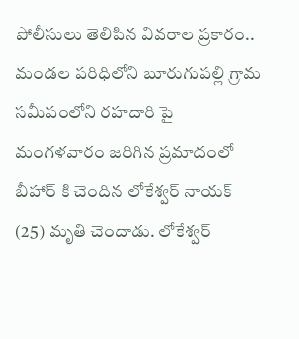పోలీసులు తెలిపిన వివ‌రాల ప్ర‌కారం.. మండ‌ల ప‌రిధిలోని బూరుగుప‌ల్లి గ్రామ స‌మీపంలోని ర‌హ‌దారి పై మంగ‌ళ‌వారం జ‌రిగిన ప్ర‌మాదంలో బీహార్ కి చెందిన లోకేశ్వ‌ర్ నాయ‌క్ (25) మృతి చెందాడు. లోకేశ్వ‌ర్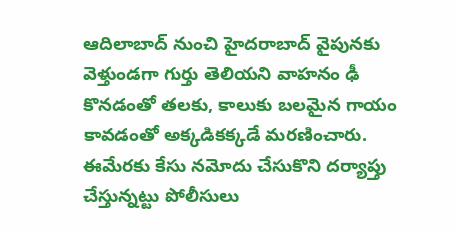ఆదిలాబాద్ నుంచి హైద‌రాబాద్ వైపున‌కు వెళ్తుండ‌గా గుర్తు తెలియ‌ని వాహ‌నం ఢీ కొన‌డంతో త‌లకు, కాలుకు బ‌ల‌మైన గాయం కావ‌డంతో అక్క‌డిక‌క్క‌డే మ‌ర‌ణించారు. ఈమేరకు కేసు న‌మోదు చేసుకొని ద‌ర్యాప్తు చేస్తున్న‌ట్టు పోలీసులు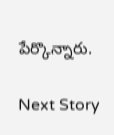పేర్కొన్నారు.

Next Story